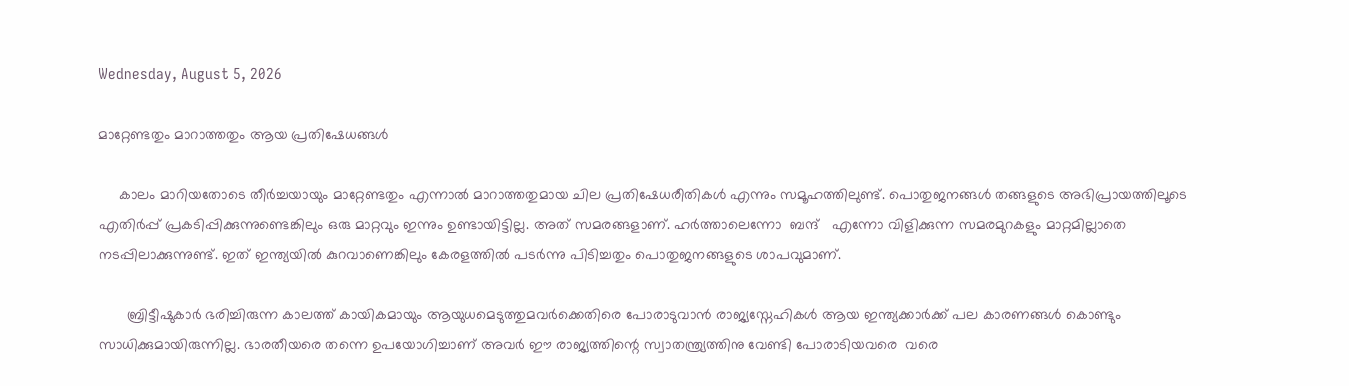Wednesday, August 5, 2026

മാറ്റേണ്ടതും മാറാത്തതും ആയ പ്രതിഷേധങ്ങൾ

     കാലം മാറിയതോടെ തീർച്ചയായും മാറ്റേണ്ടതും എന്നാൽ മാറാത്തതുമായ ചില പ്രതിഷേധരീതികൾ എന്നും സമൂഹത്തിലുണ്ട്. പൊതുജനങ്ങൾ തങ്ങളുടെ അഭിപ്രായത്തിലൂടെ എതിർപ്പ് പ്രകടിപ്പിക്കുന്നുണ്ടെങ്കിലും ഒരു മാറ്റവും ഇന്നും ഉണ്ടായിട്ടില്ല. അത് സമരങ്ങളാണ്. ഹർത്താലെന്നോ  ബന്ദ്   എന്നോ വിളിക്കുന്ന സമരമുറകളും മാറ്റമില്ലാതെ നടപ്പിലാക്കുന്നുണ്ട്. ഇത് ഇന്ത്യയിൽ കുറവാണെങ്കിലും കേരളത്തിൽ പടർന്നു പിടിച്ചതും പൊതുജനങ്ങളുടെ ശാപവുമാണ്.

       ബ്രിട്ടീഷുകാർ ഭരിച്ചിരുന്ന കാലത്ത് കായികമായും ആയുധമെടുത്തുമവർക്കെതിരെ പോരാടുവാൻ രാജ്യസ്നേഹികൾ ആയ ഇന്ത്യക്കാർക്ക് പല കാരണങ്ങൾ കൊണ്ടും സാധിക്കുമായിരുന്നില്ല. ഭാരതീയരെ തന്നെ ഉപയോഗിച്ചാണ് അവർ ഈ രാജ്യത്തിന്റെ സ്വാതന്ത്ര്യത്തിനു വേണ്ടി പോരാടിയവരെ  വരെ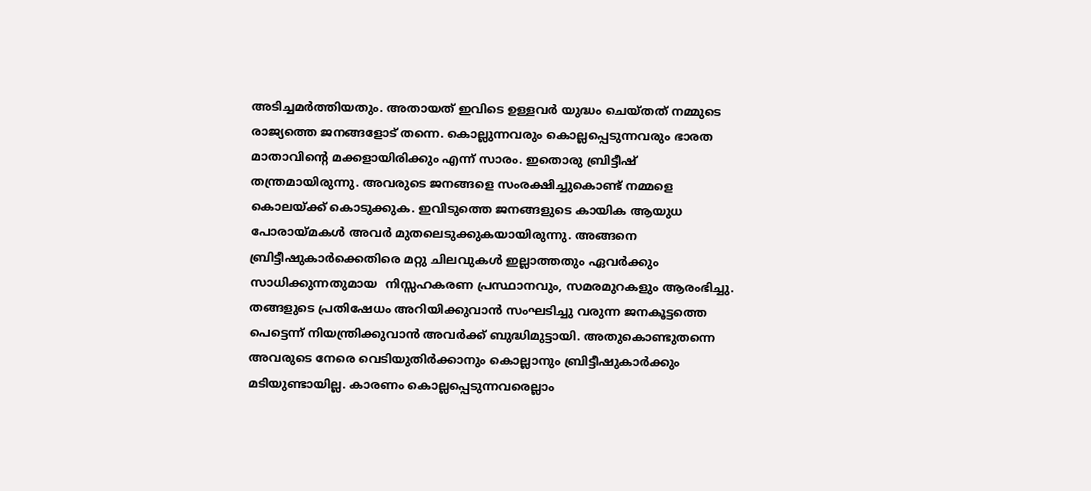അടിച്ചമർത്തിയതും. അതായത് ഇവിടെ ഉള്ളവർ യുദ്ധം ചെയ്തത് നമ്മുടെ രാജ്യത്തെ ജനങ്ങളോട് തന്നെ. കൊല്ലുന്നവരും കൊല്ലപ്പെടുന്നവരും ഭാരത മാതാവിന്റെ മക്കളായിരിക്കും എന്ന് സാരം. ഇതൊരു ബ്രിട്ടീഷ് തന്ത്രമായിരുന്നു. അവരുടെ ജനങ്ങളെ സംരക്ഷിച്ചുകൊണ്ട് നമ്മളെ കൊലയ്ക്ക് കൊടുക്കുക. ഇവിടുത്തെ ജനങ്ങളുടെ കായിക ആയുധ പോരായ്മകൾ അവർ മുതലെടുക്കുകയായിരുന്നു. അങ്ങനെ ബ്രിട്ടീഷുകാർക്കെതിരെ മറ്റു ചിലവുകൾ ഇല്ലാത്തതും ഏവർക്കും സാധിക്കുന്നതുമായ  നിസ്സഹകരണ പ്രസ്ഥാനവും, സമരമുറകളും ആരംഭിച്ചു. തങ്ങളുടെ പ്രതിഷേധം അറിയിക്കുവാൻ സംഘടിച്ചു വരുന്ന ജനകൂട്ടത്തെ  പെട്ടെന്ന് നിയന്ത്രിക്കുവാൻ അവർക്ക് ബുദ്ധിമുട്ടായി. അതുകൊണ്ടുതന്നെ അവരുടെ നേരെ വെടിയുതിർക്കാനും കൊല്ലാനും ബ്രിട്ടീഷുകാർക്കും മടിയുണ്ടായില്ല. കാരണം കൊല്ലപ്പെടുന്നവരെല്ലാം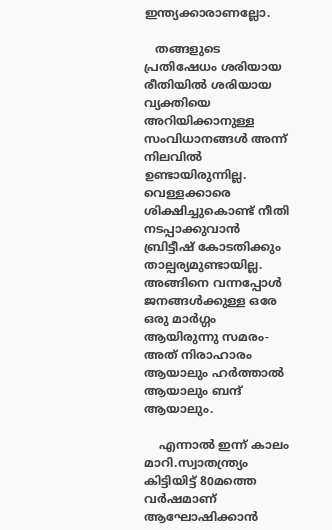ഇന്ത്യക്കാരാണല്ലോ.

   തങ്ങളുടെ പ്രതിഷേധം ശരിയായ രീതിയിൽ ശരിയായ വ്യക്തിയെ അറിയിക്കാനുള്ള സംവിധാനങ്ങൾ അന്ന് നിലവിൽ ഉണ്ടായിരുന്നില്ല. വെള്ളക്കാരെ ശിക്ഷിച്ചുകൊണ്ട് നീതി നടപ്പാക്കുവാൻ ബ്രിട്ടീഷ് കോടതിക്കും താല്പര്യമുണ്ടായില്ല. അങ്ങിനെ വന്നപ്പോൾ ജനങ്ങൾക്കുള്ള ഒരേ ഒരു മാർഗ്ഗം ആയിരുന്നു സമരം- അത് നിരാഹാരം ആയാലും ഹർത്താൽ ആയാലും ബന്ദ് ആയാലും.

    എന്നാൽ ഇന്ന് കാലം മാറി.സ്വാതന്ത്ര്യം കിട്ടിയിട്ട് 80മത്തെ വർഷമാണ് ആഘോഷിക്കാൻ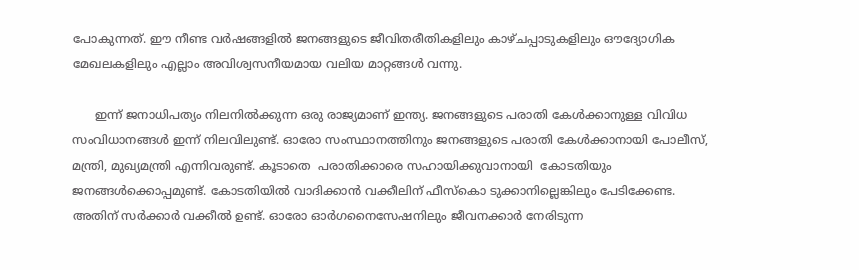പോകുന്നത്. ഈ നീണ്ട വർഷങ്ങളിൽ ജനങ്ങളുടെ ജീവിതരീതികളിലും കാഴ്ചപ്പാടുകളിലും ഔദ്യോഗിക മേഖലകളിലും എല്ലാം അവിശ്വസനീയമായ വലിയ മാറ്റങ്ങൾ വന്നു.

      ഇന്ന് ജനാധിപത്യം നിലനിൽക്കുന്ന ഒരു രാജ്യമാണ് ഇന്ത്യ. ജനങ്ങളുടെ പരാതി കേൾക്കാനുള്ള വിവിധ സംവിധാനങ്ങൾ ഇന്ന് നിലവിലുണ്ട്. ഓരോ സംസ്ഥാനത്തിനും ജനങ്ങളുടെ പരാതി കേൾക്കാനായി പോലീസ്, മന്ത്രി, മുഖ്യമന്ത്രി എന്നിവരുണ്ട്. കൂടാതെ  പരാതിക്കാരെ സഹായിക്കുവാനായി  കോടതിയും ജനങ്ങൾക്കൊപ്പമുണ്ട്. കോടതിയിൽ വാദിക്കാൻ വക്കീലിന് ഫീസ്കൊ ടുക്കാനില്ലെങ്കിലും പേടിക്കേണ്ട. അതിന് സർക്കാർ വക്കീൽ ഉണ്ട്. ഓരോ ഓർഗനൈസേഷനിലും ജീവനക്കാർ നേരിടുന്ന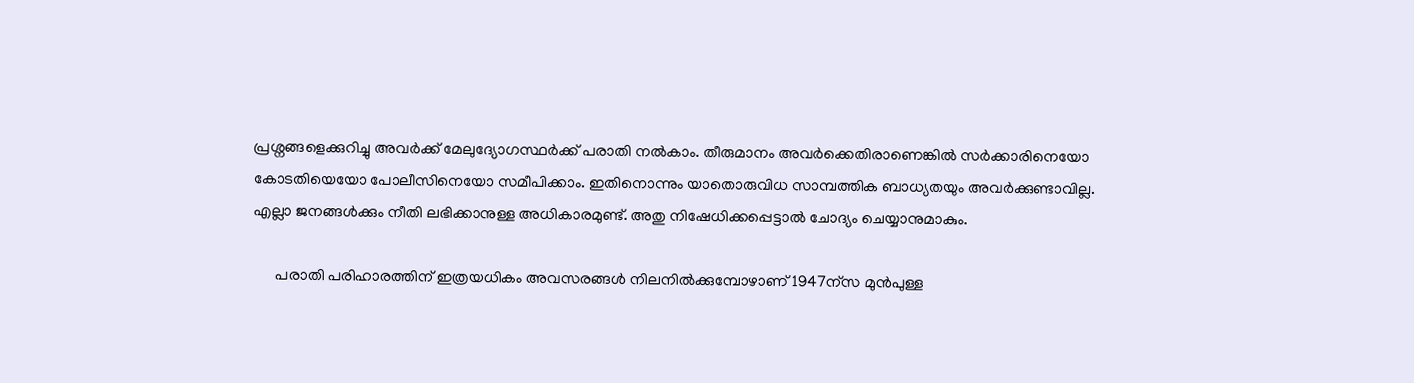പ്രശ്നങ്ങളെക്കുറിച്ചു അവർക്ക് മേലുദ്യോഗസ്ഥർക്ക് പരാതി നൽകാം. തീരുമാനം അവർക്കെതിരാണെങ്കിൽ സർക്കാരിനെയോ കോടതിയെയോ പോലീസിനെയോ സമീപിക്കാം. ഇതിനൊന്നും യാതൊരുവിധ സാമ്പത്തിക ബാധ്യതയും അവർക്കുണ്ടാവില്ല. എല്ലാ ജനങ്ങൾക്കും നീതി ലഭിക്കാനുള്ള അധികാരമുണ്ട്. അതു നിഷേധിക്കപ്പെട്ടാൽ ചോദ്യം ചെയ്യാനുമാകും.

      പരാതി പരിഹാരത്തിന് ഇത്രയധികം അവസരങ്ങൾ നിലനിൽക്കുമ്പോഴാണ് 1947ന്സ മുൻപുള്ള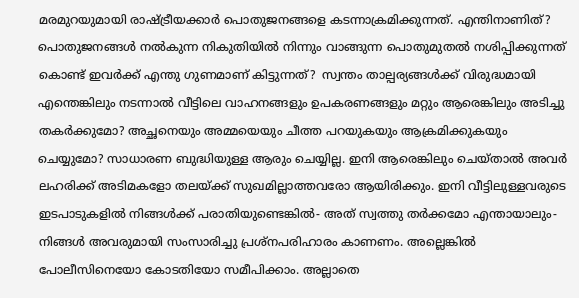മരമുറയുമായി രാഷ്ട്രീയക്കാർ പൊതുജനങ്ങളെ കടന്നാക്രമിക്കുന്നത്. എന്തിനാണിത്? പൊതുജനങ്ങൾ നൽകുന്ന നികുതിയിൽ നിന്നും വാങ്ങുന്ന പൊതുമുതൽ നശിപ്പിക്കുന്നത് കൊണ്ട് ഇവർക്ക് എന്തു ഗുണമാണ് കിട്ടുന്നത്?  സ്വന്തം താല്പര്യങ്ങൾക്ക് വിരുദ്ധമായി എന്തെങ്കിലും നടന്നാൽ വീട്ടിലെ വാഹനങ്ങളും ഉപകരണങ്ങളും മറ്റും ആരെങ്കിലും അടിച്ചു തകർക്കുമോ? അച്ഛനെയും അമ്മയെയും ചീത്ത പറയുകയും ആക്രമിക്കുകയും ചെയ്യുമോ? സാധാരണ ബുദ്ധിയുള്ള ആരും ചെയ്യില്ല. ഇനി ആരെങ്കിലും ചെയ്താൽ അവർ ലഹരിക്ക് അടിമകളോ തലയ്ക്ക് സുഖമില്ലാത്തവരോ ആയിരിക്കും. ഇനി വീട്ടിലുള്ളവരുടെ ഇടപാടുകളിൽ നിങ്ങൾക്ക് പരാതിയുണ്ടെങ്കിൽ- അത് സ്വത്തു തർക്കമോ എന്തായാലും- നിങ്ങൾ അവരുമായി സംസാരിച്ചു പ്രശ്നപരിഹാരം കാണണം. അല്ലെങ്കിൽ പോലീസിനെയോ കോടതിയോ സമീപിക്കാം. അല്ലാതെ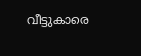വീട്ടുകാരെ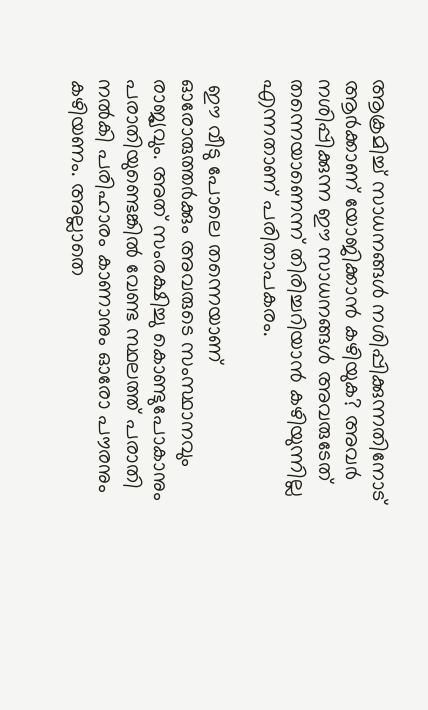ആക്രമിച്ച് സാധനങ്ങൾ നശിപ്പിക്കുന്നതിനോട് ആർക്കാണ് യോജിക്കാൻ കഴിയുക? അവർ നശിപ്പിക്കുന്ന ഈ സാധനങ്ങൾ അവരുടേത് തന്നെയാണെന്ന് തിരിച്ചറിയാൻ കഴിയുന്നില്ല എന്നതാണ് പരിതാപകരം.

 ഈ വീടു പോലെ തന്നെയാണ്   ഓരോരുത്തർക്കും അവരുടെ സംസ്ഥാനവും രാജ്യവും. അത് സംരക്ഷിച്ചു കൊണ്ടുപോകാനും പരാതിയുണ്ടെങ്കിൽ വേണ്ട സ്ഥലത്ത് പരാതി നൽകി പരിഹാരം കാണാനും ഓരോ പൗരനും കഴിയണം. അല്ലാതെ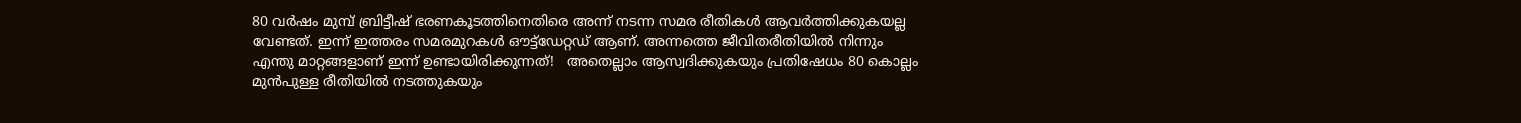80 വർഷം മുമ്പ് ബ്രിട്ടീഷ് ഭരണകൂടത്തിനെതിരെ അന്ന് നടന്ന സമര രീതികൾ ആവർത്തിക്കുകയല്ല വേണ്ടത്. ഇന്ന് ഇത്തരം സമരമുറകൾ ഔട്ട്‌ഡേറ്റഡ് ആണ്. അന്നത്തെ ജീവിതരീതിയിൽ നിന്നും എന്തു മാറ്റങ്ങളാണ് ഇന്ന് ഉണ്ടായിരിക്കുന്നത്!   അതെല്ലാം ആസ്വദിക്കുകയും പ്രതിഷേധം 80 കൊല്ലം മുൻപുള്ള രീതിയിൽ നടത്തുകയും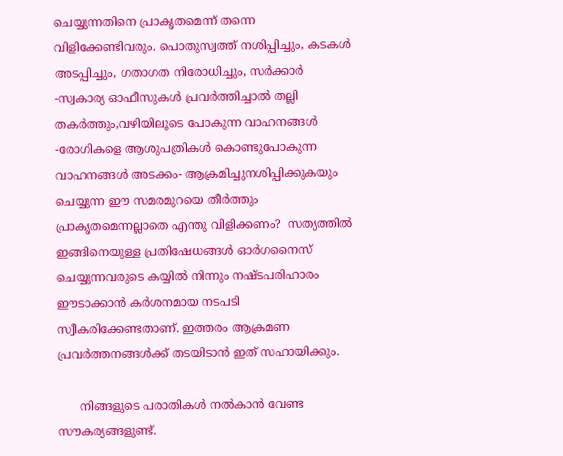ചെയ്യുന്നതിനെ പ്രാകൃതമെന്ന് തന്നെ വിളിക്കേണ്ടിവരും. പൊതുസ്വത്ത് നശിപ്പിച്ചും, കടകൾ അടപ്പിച്ചും, ഗതാഗത നിരോധിച്ചും, സർക്കാർ -സ്വകാര്യ ഓഫീസുകൾ പ്രവർത്തിച്ചാൽ തല്ലി തകർത്തും,വഴിയിലൂടെ പോകുന്ന വാഹനങ്ങൾ -രോഗികളെ ആശുപത്രികൾ കൊണ്ടുപോകുന്ന വാഹനങ്ങൾ അടക്കം- ആക്രമിച്ചുനശിപ്പിക്കുകയും ചെയ്യുന്ന ഈ സമരമുറയെ തീർത്തും പ്രാകൃതമെന്നല്ലാതെ എന്തു വിളിക്കണം?  സത്യത്തിൽ ഇങ്ങിനെയുള്ള പ്രതിഷേധങ്ങൾ ഓർഗനൈസ് ചെയ്യുന്നവരുടെ കയ്യിൽ നിന്നും നഷ്ടപരിഹാരം ഈടാക്കാൻ കർശനമായ നടപടി സ്വീകരിക്കേണ്ടതാണ്. ഇത്തരം ആക്രമണ  പ്രവർത്തനങ്ങൾക്ക് തടയിടാൻ ഇത് സഹായിക്കും.

      നിങ്ങളുടെ പരാതികൾ നൽകാൻ വേണ്ട സൗകര്യങ്ങളുണ്ട്.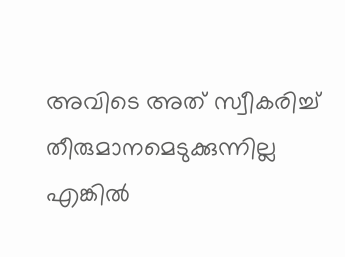അവിടെ അത് സ്വീകരിച്ച് തീരുമാനമെടുക്കുന്നില്ല എങ്കിൽ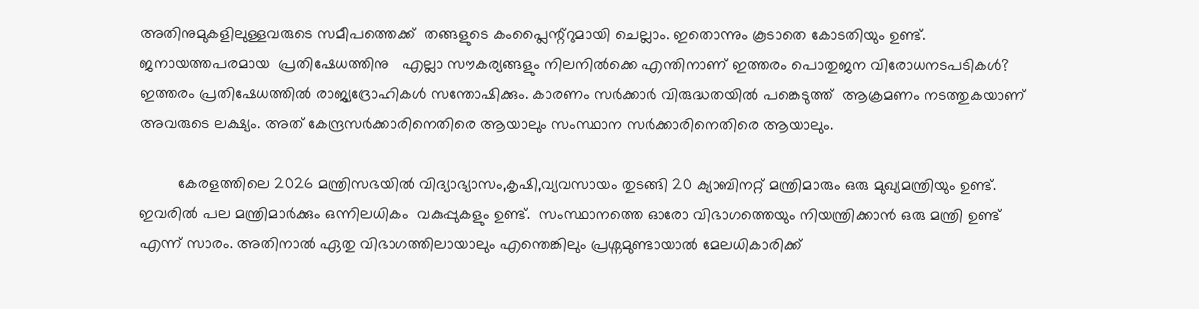അതിനുമുകളിലുള്ളവരുടെ സമീപത്തെക്ക്  തങ്ങളുടെ കംപ്ലൈന്റ്റുമായി ചെല്ലാം. ഇതൊന്നും കൂടാതെ കോടതിയും ഉണ്ട്.    ജനായത്തപരമായ  പ്രതിഷേധത്തിനു   എല്ലാ സൗകര്യങ്ങളും നിലനിൽക്കെ എന്തിനാണ് ഇത്തരം പൊതുജന വിരോധനടപടികൾ? ഇത്തരം പ്രതിഷേധത്തിൽ രാജ്യദ്രോഹികൾ സന്തോഷിക്കും. കാരണം സർക്കാർ വിരുദ്ധതയിൽ പങ്കെടുത്ത്  ആക്രമണം നടത്തുകയാണ് അവരുടെ ലക്ഷ്യം. അത് കേന്ദ്രസർക്കാരിനെതിരെ ആയാലും സംസ്ഥാന സർക്കാരിനെതിരെ ആയാലും.

         കേരളത്തിലെ 2026 മന്ത്രിസഭയിൽ വിദ്യാഭ്യാസം,കൃഷി,വ്യവസായം തുടങ്ങി 20 ക്യാബിനറ്റ് മന്ത്രിമാരും ഒരു മുഖ്യമന്ത്രിയും ഉണ്ട്. ഇവരിൽ പല മന്ത്രിമാർക്കും ഒന്നിലധികം  വകുപ്പുകളും ഉണ്ട്.  സംസ്ഥാനത്തെ ഓരോ വിഭാഗത്തെയും നിയന്ത്രിക്കാൻ ഒരു മന്ത്രി ഉണ്ട് എന്ന് സാരം. അതിനാൽ ഏതു വിഭാഗത്തിലായാലും എന്തെങ്കിലും പ്രശ്നമുണ്ടായാൽ മേലധികാരിക്ക്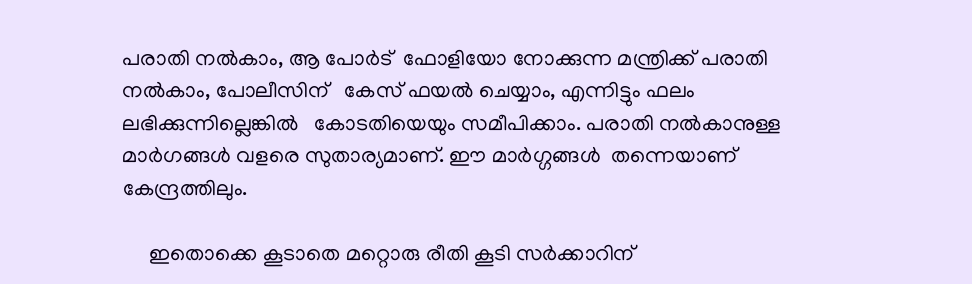പരാതി നൽകാം, ആ പോർട്  ഫോളിയോ നോക്കുന്ന മന്ത്രിക്ക് പരാതി നൽകാം, പോലീസിന്   കേസ് ഫയൽ ചെയ്യാം, എന്നിട്ടും ഫലം ലഭിക്കുന്നില്ലെങ്കിൽ   കോടതിയെയും സമീപിക്കാം. പരാതി നൽകാനുള്ള മാർഗങ്ങൾ വളരെ സുതാര്യമാണ്. ഈ മാർഗ്ഗങ്ങൾ  തന്നെയാണ് കേന്ദ്രത്തിലും.

     ഇതൊക്കെ കൂടാതെ മറ്റൊരു രീതി കൂടി സർക്കാറിന്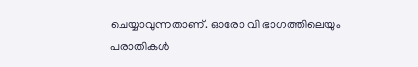ചെയ്യാവുന്നതാണ്. ഓരോ വി ഭാഗത്തിലെയും പരാതികൾ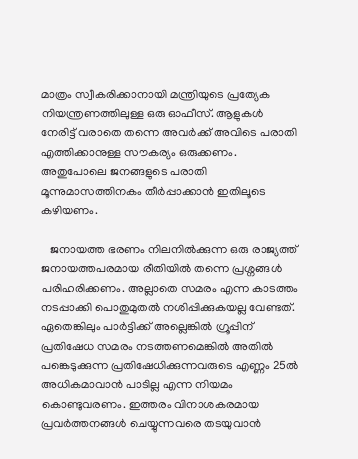മാത്രം സ്വീകരിക്കാനായി മന്ത്രിയുടെ പ്രത്യേക നിയന്ത്രണത്തിലുള്ള ഒരു ഓഫീസ്. ആളുകൾ നേരിട്ട് വരാതെ തന്നെ അവർക്ക് അവിടെ പരാതി എത്തിക്കാനുള്ള സൗകര്യം ഒരുക്കണം. അതുപോലെ ജനങ്ങളുടെ പരാതി മൂന്നുമാസത്തിനകം തീർപ്പാക്കാൻ ഇതിലൂടെ കഴിയണം.

   ജനായത്ത ഭരണം നിലനിൽക്കുന്ന ഒരു രാജ്യത്ത് ജനായത്തപരമായ രീതിയിൽ തന്നെ പ്രശ്നങ്ങൾ പരിഹരിക്കണം. അല്ലാതെ സമരം എന്ന കാടത്തം നടപ്പാക്കി പൊതുമുതൽ നശിപ്പിക്കുകയല്ല വേണ്ടത്. ഏതെങ്കിലും പാർട്ടിക്ക് അല്ലെങ്കിൽ ഗ്രൂപ്പിന് പ്രതിഷേധ സമരം നടത്തണമെങ്കിൽ അതിൽ പങ്കെടുക്കുന്ന പ്രതിഷേധിക്കുന്നവരുടെ എണ്ണം 25ൽ അധികമാവാൻ പാടില്ല എന്ന നിയമം കൊണ്ടുവരണം. ഇത്തരം വിനാശകരമായ പ്രവർത്തനങ്ങൾ ചെയ്യുന്നവരെ തടയുവാൻ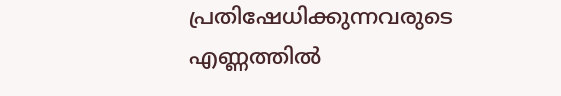പ്രതിഷേധിക്കുന്നവരുടെ എണ്ണത്തിൽ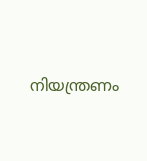നിയന്ത്രണം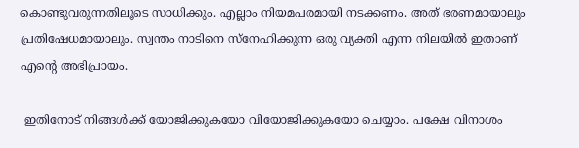കൊണ്ടുവരുന്നതിലൂടെ സാധിക്കും. എല്ലാം നിയമപരമായി നടക്കണം. അത് ഭരണമായാലും പ്രതിഷേധമായാലും. സ്വന്തം നാടിനെ സ്നേഹിക്കുന്ന ഒരു വ്യക്തി എന്ന നിലയിൽ ഇതാണ് എന്റെ അഭിപ്രായം.

 ഇതിനോട് നിങ്ങൾക്ക് യോജിക്കുകയോ വിയോജിക്കുകയോ ചെയ്യാം. പക്ഷേ വിനാശം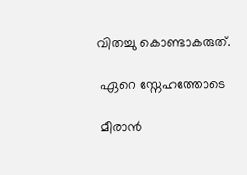വിതച്ചു കൊണ്ടാകരുത്.

 ഏറെ സ്നേഹത്തോടെ

 മീരാൻ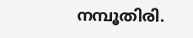നമ്പൂതിരി.